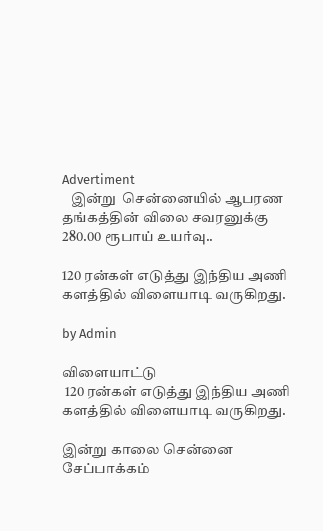Advertiment
   இன்று  சென்னையில் ஆபரண தங்கத்தின் விலை சவரனுக்கு 280.00 ரூபாய் உயர்வு..

120 ரன்கள் எடுத்து இந்திய அணி களத்தில் விளையாடி வருகிறது.

by Admin

விளையாட்டு
 120 ரன்கள் எடுத்து இந்திய அணி களத்தில் விளையாடி வருகிறது.

இன்று காலை சென்னை சேப்பாக்கம்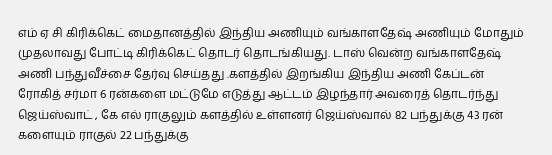எம் ஏ சி கிரிக்கெட் மைதானத்தில் இந்திய அணியும் வங்காளதேஷ் அணியும் மோதும் முதலாவது போட்டி கிரிக்கெட் தொடர் தொடங்கியது. டாஸ் வென்ற வங்காளதேஷ் அணி பந்துவீச்சை தேர்வு செய்தது .களத்தில் இறங்கிய இந்திய அணி கேப்டன் ரோகித் சர்மா 6 ரன்களை மட்டுமே எடுத்து ஆட்டம் இழந்தார் அவரைத் தொடர்ந்து ஜெய்ஸ்வாட் , கே எல் ராகுலும் களத்தில் உள்ளனர் ஜெய்ஸ்வால் 82 பந்துக்கு 43 ரன் களையும் ராகுல் 22 பந்துக்கு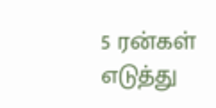5 ரன்கள் எடுத்து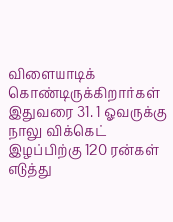விளையாடிக் கொண்டிருக்கிறார்கள் இதுவரை 31. 1 ஓவருக்கு நாலு விக்கெட் இழப்பிற்கு 120 ரன்கள் எடுத்து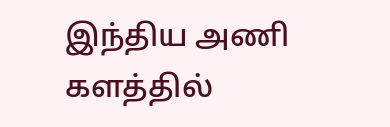இந்திய அணி களத்தில்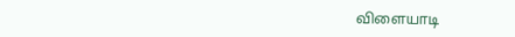விளையாடி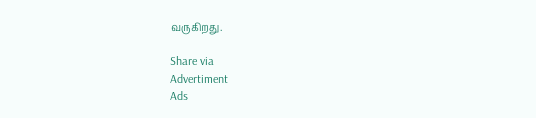வருகிறது.

Share via
Advertiment
Ads